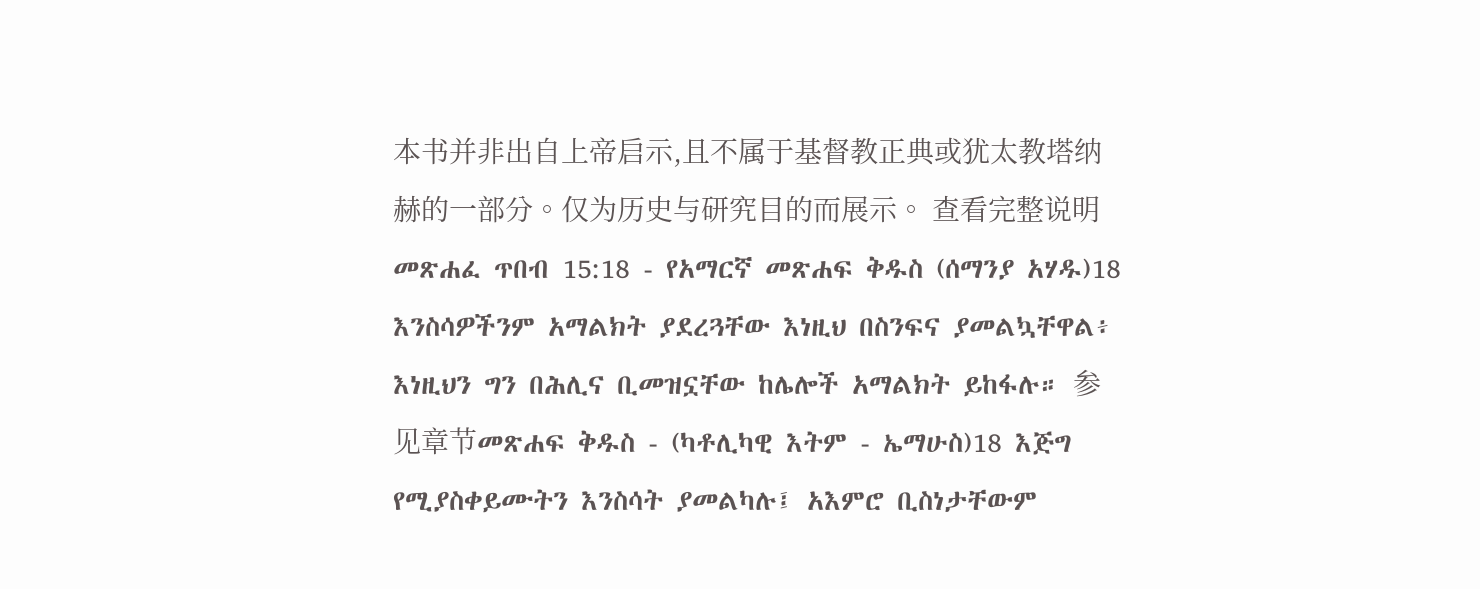本书并非出自上帝启示,且不属于基督教正典或犹太教塔纳赫的一部分。仅为历史与研究目的而展示。 查看完整说明 መጽሐፈ ጥበብ 15:18 - የአማርኛ መጽሐፍ ቅዱስ (ሰማንያ አሃዱ)18 እንስሳዎችንም አማልክት ያደረጓቸው እነዚህ በስንፍና ያመልኳቸዋል፥ እነዚህን ግን በሕሊና ቢመዝኗቸው ከሌሎች አማልክት ይከፋሉ። 参见章节መጽሐፍ ቅዱስ - (ካቶሊካዊ እትም - ኤማሁስ)18 እጅግ የሚያስቀይሙትን እንስሳት ያመልካሉ፤ አእምሮ ቢስነታቸውም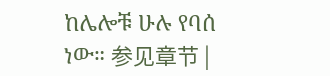ከሌሎቹ ሁሉ የባሰ ነው። 参见章节 |